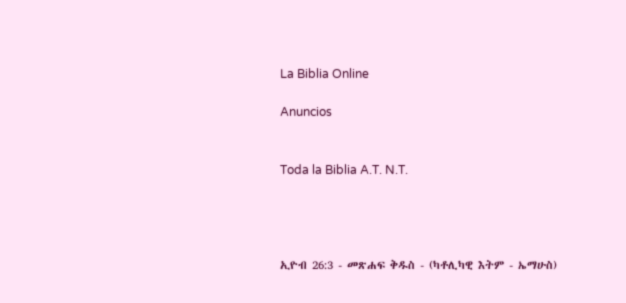La Biblia Online

Anuncios


Toda la Biblia A.T. N.T.




ኢዮብ 26:3 - መጽሐፍ ቅዱስ - (ካቶሊካዊ እትም - ኤማሁስ)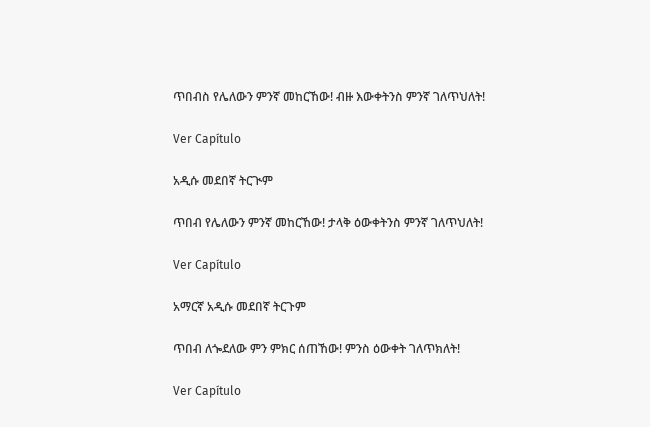ጥበብስ የሌለውን ምንኛ መከርኸው! ብዙ እውቀትንስ ምንኛ ገለጥህለት!

Ver Capítulo

አዲሱ መደበኛ ትርጒም

ጥበብ የሌለውን ምንኛ መከርኸው! ታላቅ ዕውቀትንስ ምንኛ ገለጥህለት!

Ver Capítulo

አማርኛ አዲሱ መደበኛ ትርጉም

ጥበብ ለጐደለው ምን ምክር ሰጠኸው! ምንስ ዕውቀት ገለጥክለት!

Ver Capítulo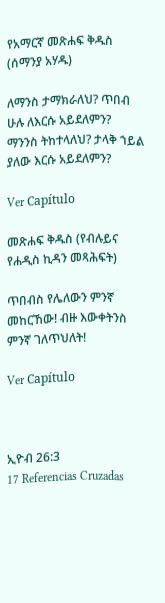የአማርኛ መጽሐፍ ቅዱስ (ሰማንያ አሃዱ)

ለማንስ ታማክራለህ? ጥበብ ሁሉ ለእርሱ አይደለምን? ማንንስ ትከተላለህ? ታላቅ ኀይል ያለው እርሱ አይደለምን?

Ver Capítulo

መጽሐፍ ቅዱስ (የብሉይና የሐዲስ ኪዳን መጻሕፍት)

ጥበብስ የሌለውን ምንኛ መከርኸው! ብዙ እውቀትንስ ምንኛ ገለጥህለት!

Ver Capítulo



ኢዮብ 26:3
17 Referencias Cruzadas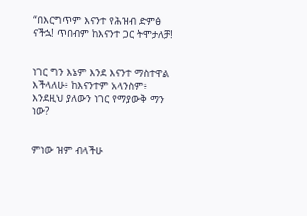“በእርግጥም እናንተ የሕዝብ ድምፅ ናችኋ! ጥበብም ከእናንተ ጋር ትሞታለቻ!


ነገር ግን እኔም እንደ እናንተ ማስተዋል እችላለሁ፥ ከእናንተም አላንስም፥ እንደዚህ ያለውን ነገር የማያውቅ ማን ነው?


ምነው ዝም ብላችሁ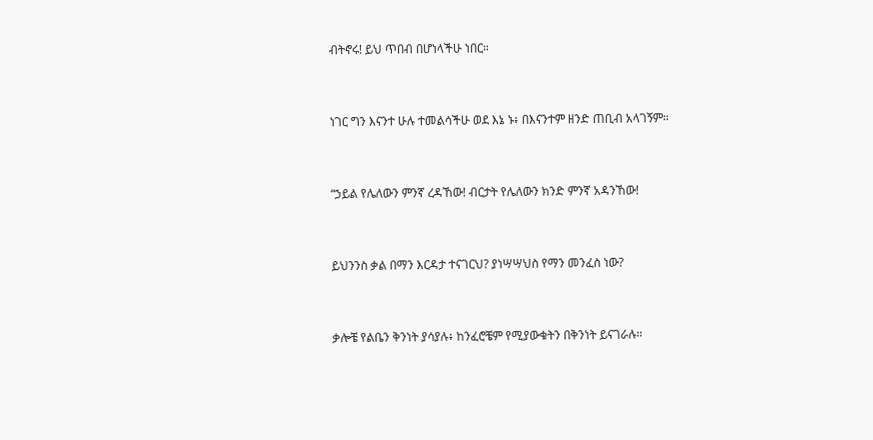ብትኖሩ! ይህ ጥበብ በሆነላችሁ ነበር።


ነገር ግን እናንተ ሁሉ ተመልሳችሁ ወደ እኔ ኑ፥ በእናንተም ዘንድ ጠቢብ አላገኝም።


“ኃይል የሌለውን ምንኛ ረዳኸው! ብርታት የሌለውን ክንድ ምንኛ አዳንኸው!


ይህንንስ ቃል በማን እርዳታ ተናገርህ? ያነሣሣህስ የማን መንፈስ ነው?


ቃሎቼ የልቤን ቅንነት ያሳያሉ፥ ከንፈሮቼም የሚያውቁትን በቅንነት ይናገራሉ።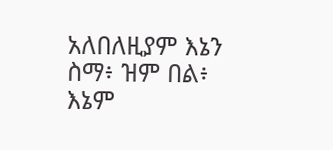አለበለዚያም እኔን ስማ፥ ዝም በል፥ እኔም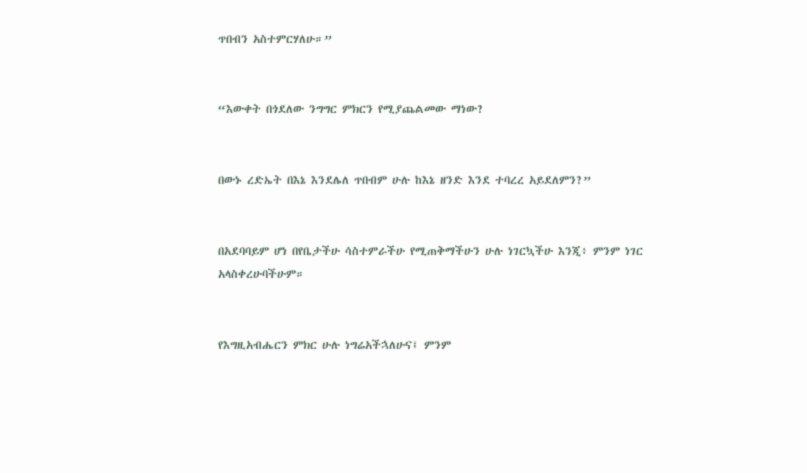ጥበብን አስተምርሃለሁ።”


“እውቀት በጎደለው ንግግር ምክርን የሚያጨልመው ማነው?


በውኑ ረድኤት በእኔ እንደሌለ ጥበብም ሁሉ ከእኔ ዘንድ እንደ ተባረረ አይደለምን?”


በአደባባይም ሆነ በየቤታችሁ ሳስተምራችሁ የሚጠቅማችሁን ሁሉ ነገርኳችሁ እንጂ፥ ምንም ነገር አላስቀረሁባችሁም።


የእግዚአብሔርን ምክር ሁሉ ነግሬአችኋለሁና፤ ምንም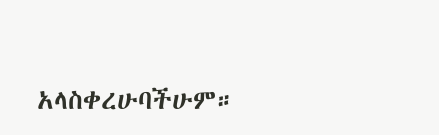አላስቀረሁባችሁም።